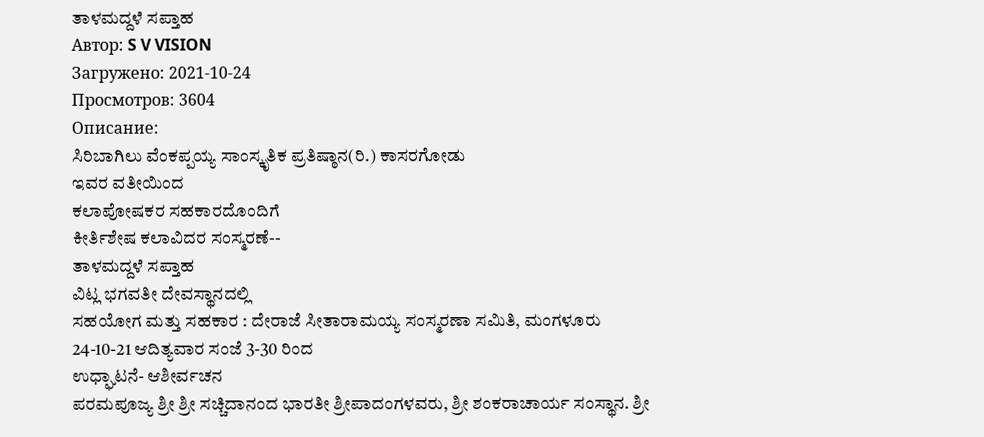ತಾಳಮದ್ದಳೆ ಸಪ್ತಾಹ
Автор: S V VISION
Загружено: 2021-10-24
Просмотров: 3604
Описание:
ಸಿರಿಬಾಗಿಲು ವೆಂಕಪ್ಪಯ್ಯ ಸಾಂಸ್ಕೃತಿಕ ಪ್ರತಿಷ್ಠಾನ(ರಿ.) ಕಾಸರಗೋಡು
ಇವರ ವತೀಯಿಂದ
ಕಲಾಪೋಷಕರ ಸಹಕಾರದೊಂದಿಗೆ
ಕೀರ್ತಿಶೇಷ ಕಲಾವಿದರ ಸಂಸ್ಮರಣೆ--
ತಾಳಮದ್ದಳೆ ಸಪ್ತಾಹ
ವಿಟ್ಲ ಭಗವತೀ ದೇವಸ್ಥಾನದಲ್ಲಿ
ಸಹಯೋಗ ಮತ್ತು ಸಹಕಾರ : ದೇರಾಜೆ ಸೀತಾರಾಮಯ್ಯ ಸಂಸ್ಮರಣಾ ಸಮಿತಿ, ಮಂಗಳೂರು
24-10-21 ಆದಿತ್ಯವಾರ ಸಂಜೆ 3-30 ರಿಂದ
ಉಧ್ಘಾಟನೆ- ಆಶೀರ್ವಚನ
ಪರಮಪೂಜ್ಯ ಶ್ರೀ ಶ್ರೀ ಸಚ್ಚಿದಾನಂದ ಭಾರತೀ ಶ್ರೀಪಾದಂಗಳವರು, ಶ್ರೀ ಶಂಕರಾಚಾರ್ಯ ಸಂಸ್ಥಾನ. ಶ್ರೀ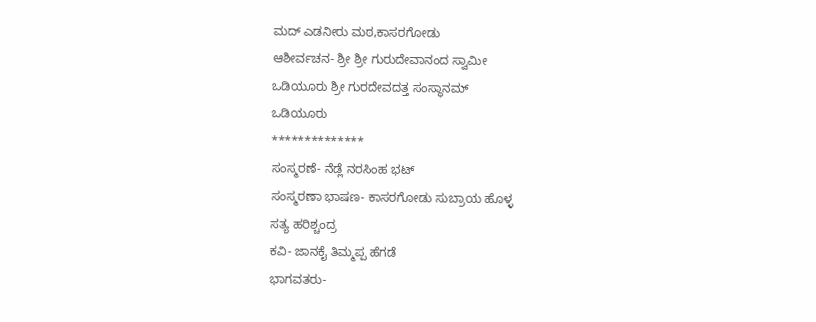ಮದ್ ಎಡನೀರು ಮಠ,ಕಾಸರಗೋಡು
ಆಶೀರ್ವಚನ- ಶ್ರೀ ಶ್ರೀ ಗುರುದೇವಾನಂದ ಸ್ವಾಮೀ
ಒಡಿಯೂರು ಶ್ರೀ ಗುರದೇವದತ್ತ ಸಂಸ್ಥಾನಮ್
ಒಡಿಯೂರು
**************
ಸಂಸ್ಮರಣೆ- ನೆಡ್ಲೆ ನರಸಿಂಹ ಭಟ್
ಸಂಸ್ಮರಣಾ ಭಾಷಣ- ಕಾಸರಗೋಡು ಸುಬ್ರಾಯ ಹೊಳ್ಳ
ಸತ್ಯ ಹರಿಶ್ಚಂದ್ರ
ಕವಿ- ಜಾನಕೈ ತಿಮ್ಮಪ್ಪ ಹೆಗಡೆ
ಭಾಗವತರು-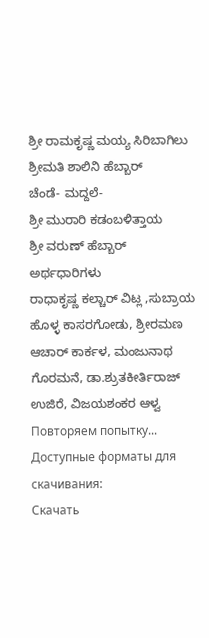ಶ್ರೀ ರಾಮಕೃಷ್ಣ ಮಯ್ಯ ಸಿರಿಬಾಗಿಲು
ಶ್ರೀಮತಿ ಶಾಲಿನಿ ಹೆಬ್ಬಾರ್
ಚೆಂಡೆ- ಮದ್ದಲೆ-
ಶ್ರೀ ಮುರಾರಿ ಕಡಂಬಳಿತ್ತಾಯ
ಶ್ರೀ ವರುಣ್ ಹೆಬ್ಬಾರ್
ಅರ್ಥಧಾರಿಗಳು
ರಾಧಾಕೃಷ್ಣ ಕಲ್ಚಾರ್ ವಿಟ್ಲ ,ಸುಬ್ರಾಯ ಹೊಳ್ಳ ಕಾಸರಗೋಡು, ಶ್ರೀರಮಣ ಆಚಾರ್ ಕಾರ್ಕಳ, ಮಂಜುನಾಥ ಗೊರಮನೆ, ಡಾ.ಶ್ರುತಕೀರ್ತಿರಾಜ್ ಉಜಿರೆ, ವಿಜಯಶಂಕರ ಆಳ್ವ
Повторяем попытку...
Доступные форматы для скачивания:
Скачать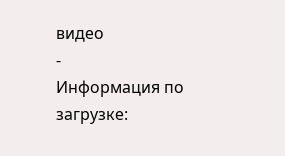видео
-
Информация по загрузке: